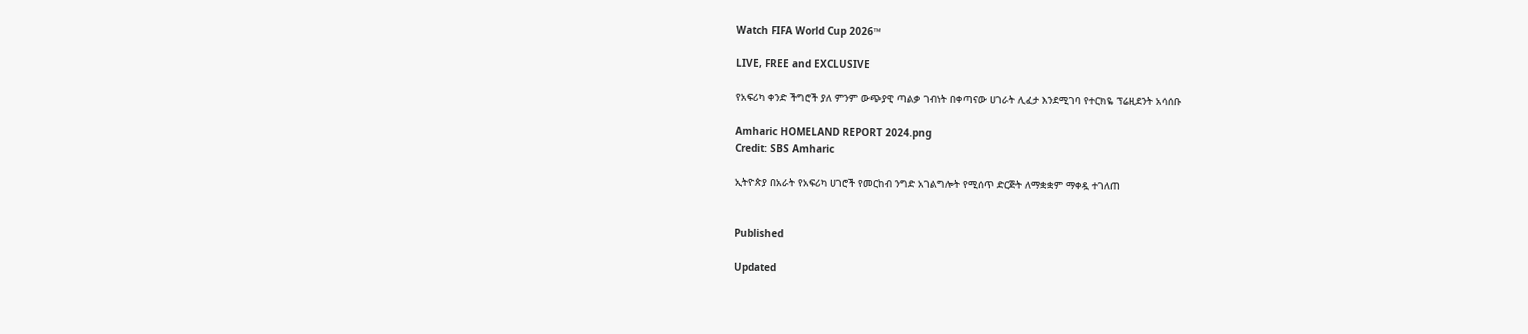Watch FIFA World Cup 2026™

LIVE, FREE and EXCLUSIVE

የአፍሪካ ቀንድ ችግሮች ያለ ምንም ውጭያዊ ጣልቃ ገብነት በቀጣናው ሀገራት ሊፈታ እንደሚገባ የተርክዬ ፕሬዚደንት አሳሰቡ

Amharic HOMELAND REPORT 2024.png
Credit: SBS Amharic

ኢትዮጵያ በአራት የአፍሪካ ሀገሮች የመርከብ ንግድ አገልግሎት የሚሰጥ ድርጅት ለማቋቋም ማቀዷ ተገለጠ


Published

Updated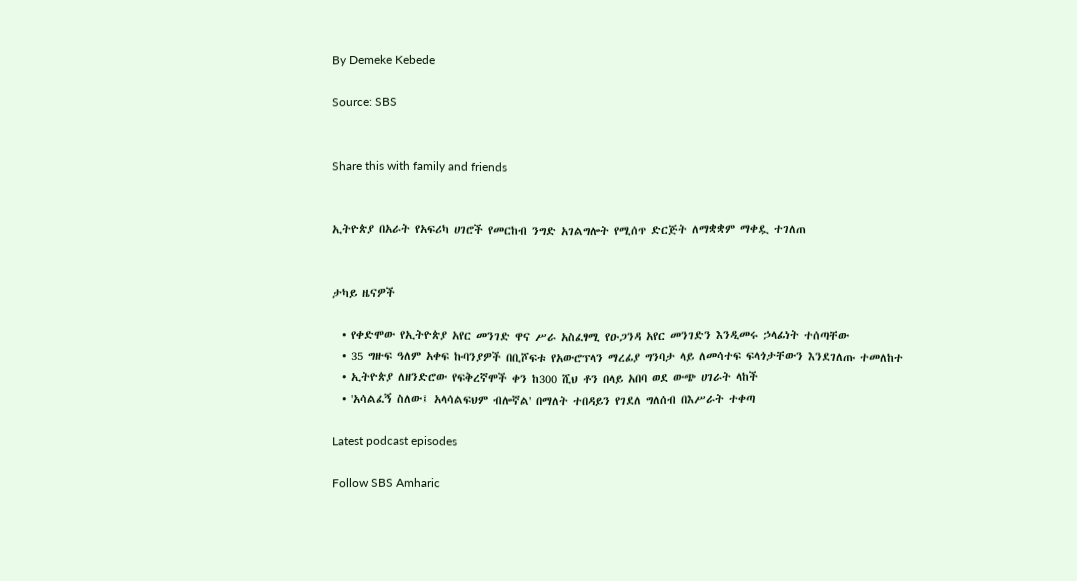By Demeke Kebede

Source: SBS


Share this with family and friends


ኢትዮጵያ በአራት የአፍሪካ ሀገሮች የመርከብ ንግድ አገልግሎት የሚሰጥ ድርጅት ለማቋቋም ማቀዷ ተገለጠ


ታካይ ዜናዎች

  • የቀድሞው የኢትዮጵያ አየር መንገድ ዋና ሥራ አስፈፃሚ የዑጋንዳ አየር መንገድን እንዲመሩ ኃላፊነት ተሰጣቸው
  • 35 ግዙፍ ዓለም አቀፍ ኩባንያዎች በቢሾፍቱ የአውሮፕላን ማረፊያ ግንባታ ላይ ለመሳተፍ ፍላጎታቸውን እንደገለጡ ተመለከተ
  • ኢትዮጵያ ለዘንድሮው የፍቅረኛሞች ቀን ከ300 ሺህ ቶን በላይ አበባ ወደ ውጭ ሀገራት ላከች
  • 'አሳልፈኝ ስለው፤ አላሳልፍህም ብሎኛል' በማለት ተበዳይን የገደለ ግለሰብ በእሥራት ተቀጣ

Latest podcast episodes

Follow SBS Amharic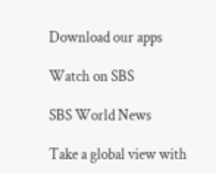Download our apps

Watch on SBS

SBS World News

Take a global view with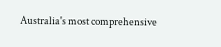Australia's most comprehensive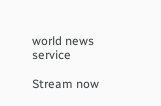world news service

Stream now